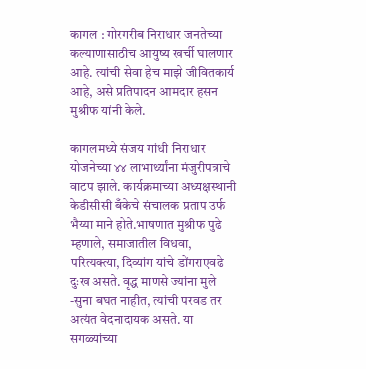कागल : गोरगरीब निराधार जनतेच्या कल्याणासाठीच आयुष्य खर्ची घालणार आहे. त्यांची सेवा हेच माझे जीवितकार्य आहे, असे प्रतिपादन आमदार हसन मुश्रीफ यांनी केले.

कागलमध्ये संजय गांधी निराधार योजनेच्या ४४ लाभार्थ्यांना मंजुरीपत्राचे वाटप झाले. कार्यक्रमाच्या अध्यक्षस्थानी केडीसीसी बँकेचे संचालक प्रताप उर्फ भैय्या माने होते.भाषणात मुश्रीफ पुढे म्हणाले, समाजातील विधवा, परित्यक्त्या, दिव्यांग यांचे डोंगराएवढे दुःख असते. वृद्ध माणसे ज्यांना मुले -सुना बघत नाहीत, त्यांची परवड तर अत्यंत वेदनादायक असते. या सगळ्यांच्या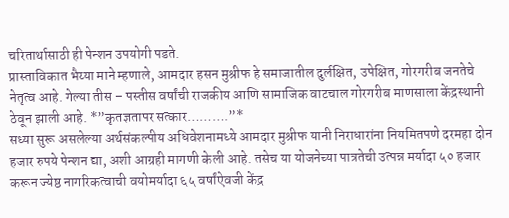चरितार्थासाठी ही पेन्शन उपयोगी पडते.
प्रास्ताविकात भैय्या माने म्हणाले, आमदार हसन मुश्रीफ हे समाजातील दुर्लक्षित, उपेक्षित, गोरगरीब जनतेचे नेतृत्व आहे. गेल्या तीस – पस्तीस वर्षांची राजकीय आणि सामाजिक वाटचाल गोरगरीब माणसाला केंद्रस्थानी ठेवून झाली आहे. *”कृतज्ञतापर सत्कार……….”*
सध्या सुरू असलेल्या अर्थसंकल्पीय अधिवेशनामध्ये आमदार मुश्रीफ यानी निराधारांना नियमितपणे दरमहा दोन हजार रुपये पेन्शन द्या, अशी आग्रही मागणी केली आहे. तसेच या योजनेच्या पात्रतेची उत्पन्न मर्यादा ५० हजार करून ज्येष्ठ नागरिकत्वाची वयोमर्यादा ६५ वर्षांऐवजी केंद्र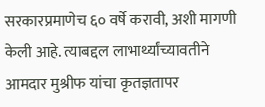सरकारप्रमाणेच ६० वर्षे करावी, अशी मागणी केली आहे. त्याबद्दल लाभार्थ्यांच्यावतीने आमदार मुश्रीफ यांचा कृतज्ञतापर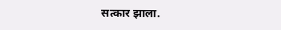सत्कार झाला.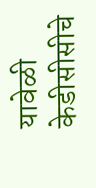यावेळी केडीसीसीचे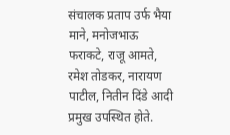संचालक प्रताप उर्फ भैया माने, मनोजभाऊ फराकटे, राजू आमते, रमेश तोडकर, नारायण पाटील, नितीन दिंडे आदी प्रमुख उपस्थित होते.